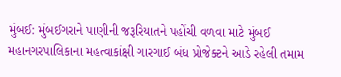મુંબઈ: મુંબઈગરાને પાણીની જરૂરિયાતને પહોંચી વળવા માટે મુંબઈ મહાનગરપાલિકાના મહત્વાકાંક્ષી ગારગાઈ બંધ પ્રોજેક્ટને આડે રહેલી તમામ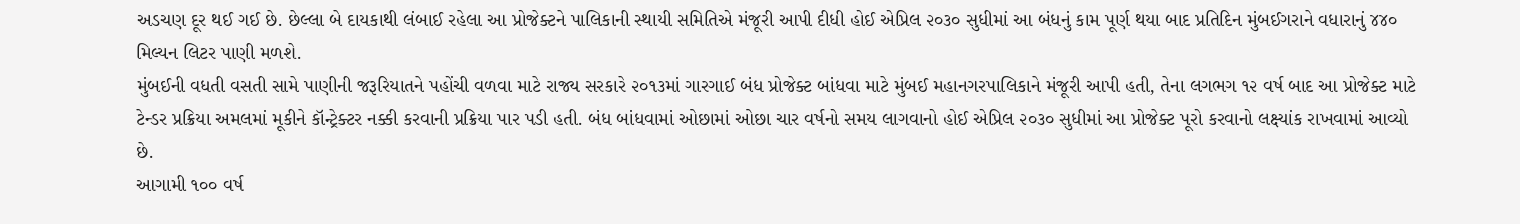અડચણ દૂર થઈ ગઈ છે. છેલ્લા બે દાયકાથી લંબાઈ રહેલા આ પ્રોજેક્ટને પાલિકાની સ્થાયી સમિતિએ મંજૂરી આપી દીધી હોઈ એપ્રિલ ૨૦૩૦ સુધીમાં આ બંધનું કામ પૂર્ણ થયા બાદ પ્રતિદિન મુંબઈગરાને વધારાનું ૪૪૦ મિલ્યન લિટર પાણી મળશે.
મુંબઈની વધતી વસતી સામે પાણીની જરૂરિયાતને પહોંચી વળવા માટે રાજ્ય સરકારે ૨૦૧૩માં ગારગાઈ બંધ પ્રોજેક્ટ બાંધવા માટે મુંબઈ મહાનગરપાલિકાને મંજૂરી આપી હતી, તેના લગભગ ૧૨ વર્ષ બાદ આ પ્રોજેક્ટ માટે ટેન્ડર પ્રક્રિયા અમલમાં મૂકીને કૉન્ટ્રેક્ટર નક્કી કરવાની પ્રક્રિયા પાર પડી હતી. બંધ બાંધવામાં ઓછામાં ઓછા ચાર વર્ષનો સમય લાગવાનો હોઈ એપ્રિલ ૨૦૩૦ સુધીમાં આ પ્રોજેક્ટ પૂરો કરવાનો લક્ષ્યાંક રાખવામાં આવ્યો છે.
આગામી ૧૦૦ વર્ષ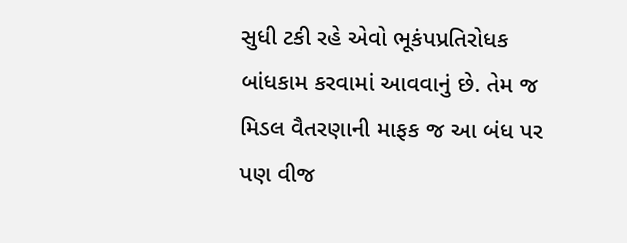સુધી ટકી રહે એવો ભૂકંપપ્રતિરોધક બાંધકામ કરવામાં આવવાનું છે. તેમ જ મિડલ વૈતરણાની માફક જ આ બંધ પર પણ વીજ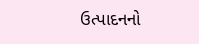ઉત્પાદનનો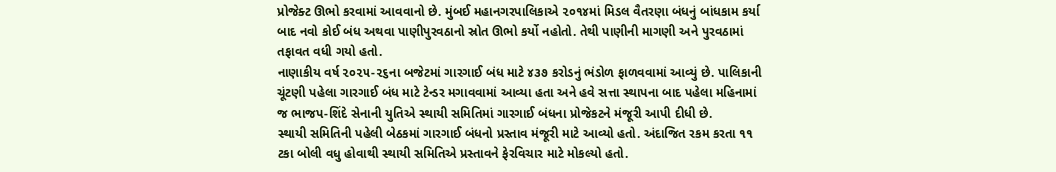પ્રોજેક્ટ ઊભો કરવામાં આવવાનો છે. મુંબઈ મહાનગરપાલિકાએ ૨૦૧૪માં મિડલ વૈતરણા બંધનું બાંધકામ કર્યા બાદ નવો કોઈ બંધ અથવા પાણીપુરવઠાનો સ્રોત ઊભો કર્યો નહોતો. તેથી પાણીની માગણી અને પુરવઠામાં તફાવત વધી ગયો હતો.
નાણાકીય વર્ષ ૨૦૨૫-૨૬ના બજેટમાં ગારગાઈ બંધ માટે ૪૩૭ કરોડનું ભંડોળ ફાળવવામાં આવ્યું છે. પાલિકાની ચૂંટણી પહેલા ગારગાઈ બંધ માટે ટેન્ડર મગાવવામાં આવ્યા હતા અને હવે સત્તા સ્થાપના બાદ પહેલા મહિનામાં જ ભાજપ-શિંદે સેનાની યુતિએ સ્થાયી સમિતિમાં ગારગાઈ બંધના પ્રોજેકટને મંજૂરી આપી દીધી છે.
સ્થાયી સમિતિની પહેલી બેઠકમાં ગારગાઈ બંધનો પ્રસ્તાવ મંજૂરી માટે આવ્યો હતો. અંદાજિત રકમ કરતા ૧૧ ટકા બોલી વધુ હોવાથી સ્થાયી સમિતિએ પ્રસ્તાવને ફેરવિચાર માટે મોકલ્યો હતો.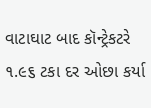વાટાઘાટ બાદ કૉન્ટ્રેકટરે ૧.૯૬ ટકા દર ઓછા કર્યા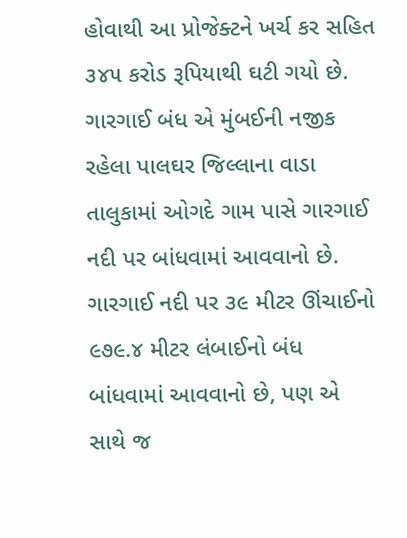હોવાથી આ પ્રોજેક્ટને ખર્ચ કર સહિત ૩૪૫ કરોડ રૂપિયાથી ઘટી ગયો છે.
ગારગાઈ બંધ એ મુંબઈની નજીક રહેલા પાલઘર જિલ્લાના વાડા તાલુકામાં ઓગદે ગામ પાસે ગારગાઈ નદી પર બાંધવામાં આવવાનો છે. ગારગાઈ નદી પર ૩૯ મીટર ઊંચાઈનો ૯૭૯.૪ મીટર લંબાઈનો બંધ બાંધવામાં આવવાનો છે, પણ એ સાથે જ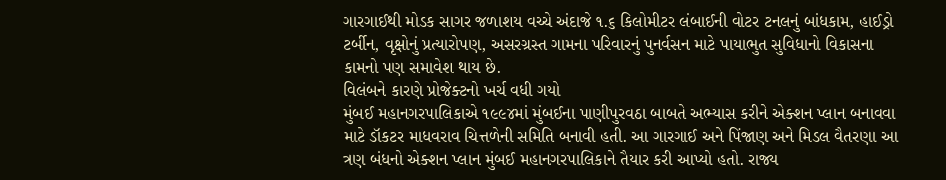ગારગાઈથી મોડક સાગર જળાશય વચ્ચે અંદાજે ૧.૬ કિલોમીટર લંબાઈની વોટર ટનલનું બાંધકામ, હાઈડ્રો ટર્બીન, વૃક્ષોનું પ્રત્યારોપણ, અસરગ્રસ્ત ગામના પરિવારનું પુનર્વસન માટે પાયાભુત સુવિધાનો વિકાસના કામનો પણ સમાવેશ થાય છે.
વિલંબને કારણે પ્રોજેક્ટનો ખર્ચ વધી ગયો
મુંબઈ મહાનગરપાલિકાએ ૧૯૯૪માં મુંબઈના પાણીપુરવઠા બાબતે અભ્યાસ કરીને એક્શન પ્લાન બનાવવા માટે ડૉકટર માધવરાવ ચિત્તળેની સમિતિ બનાવી હતી. આ ગારગાઈ અને પિંજાણ અને મિડલ વૈતરણા આ ત્રણ બંધનો એક્શન પ્લાન મુંબઈ મહાનગરપાલિકાને તૈયાર કરી આપ્યો હતો. રાજ્ય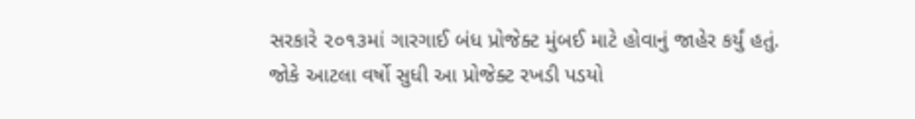સરકારે ૨૦૧૩માં ગારગાઈ બંધ પ્રોજેક્ટ મુંબઈ માટે હોવાનું જાહેર કર્યું હતું. જોકે આટલા વર્ષો સુધી આ પ્રોજેક્ટ રખડી પડયો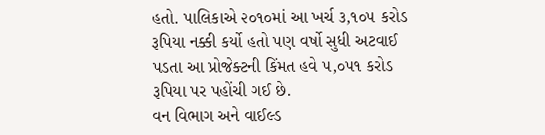હતો. પાલિકાએ ૨૦૧૦માં આ ખર્ચ ૩,૧૦૫ કરોડ રૂપિયા નક્કી કર્યો હતો પણ વર્ષો સુધી અટવાઈ પડતા આ પ્રોજેક્ટની કિંમત હવે ૫,૦૫૧ કરોડ રૂપિયા પર પહોંચી ગઈ છે.
વન વિભાગ અને વાઈલ્ડ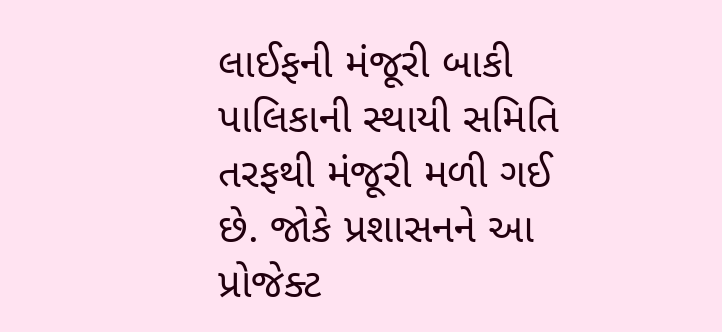લાઈફની મંજૂરી બાકી
પાલિકાની સ્થાયી સમિતિ તરફથી મંજૂરી મળી ગઈ છે. જોકે પ્રશાસનને આ પ્રોજેક્ટ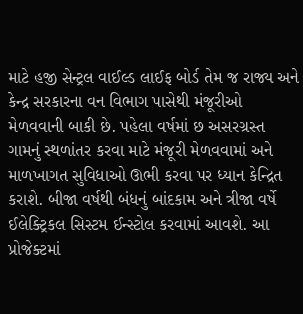માટે હજી સેન્ટ્રલ વાઈલ્ડ લાઈફ બોર્ડ તેમ જ રાજ્ય અને કેન્દ્ર સરકારના વન વિભાગ પાસેથી મંજૂરીઓ મેળવવાની બાકી છે. પહેલા વર્ષમાં છ અસરગ્રસ્ત ગામનું સ્થળાંતર કરવા માટે મંજૂરી મેળવવામાં અને માળખાગત સુવિધાઓ ઊભી કરવા પર ધ્યાન કેન્દ્રિત કરાશે. બીજા વર્ષથી બંધનું બાંદકામ અને ત્રીજા વર્ષે ઈલેક્ટ્રિકલ સિસ્ટમ ઈન્સ્ટોલ કરવામાં આવશે. આ પ્રોજેક્ટમાં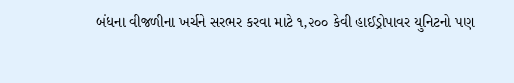બંધના વીજળીના ખર્ચને સરભર કરવા માટે ૧,૨૦૦ કેવી હાઈડ્રોપાવર યુનિટનો પણ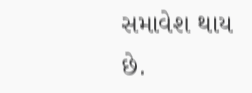સમાવેશ થાય છે.